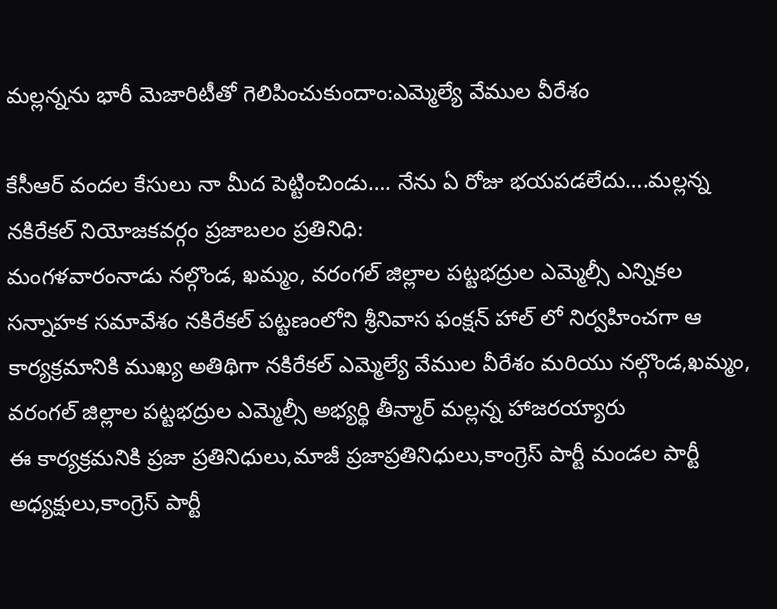మల్లన్నను భారీ మెజారిటీతో గెలిపించుకుందాం:ఎమ్మెల్యే వేముల వీరేశం

కేసీఆర్‌ వందల కేసులు నా మీద పెట్టించిండు…. నేను ఏ రోజు భయపడలేదు….మల్లన్న
నకిరేకల్‌ నియోజకవర్గం ప్రజాబలం ప్రతినిధి:
మంగళవారంనాడు నల్గొండ, ఖమ్మం, వరంగల్‌ జిల్లాల పట్టభద్రుల ఎమ్మెల్సీ ఎన్నికల సన్నాహక సమావేశం నకిరేకల్‌ పట్టణంలోని శ్రీనివాస ఫంక్షన్‌ హాల్‌ లో నిర్వహించగా ఆ కార్యక్రమానికి ముఖ్య అతిథిగా నకిరేకల్‌ ఎమ్మెల్యే వేముల వీరేశం మరియు నల్గొండ,ఖమ్మం, వరంగల్‌ జిల్లాల పట్టభద్రుల ఎమ్మెల్సీ అభ్యర్థి తీన్మార్‌ మల్లన్న హాజరయ్యారు
ఈ కార్యక్రమనికి ప్రజా ప్రతినిధులు,మాజీ ప్రజాప్రతినిధులు,కాంగ్రెస్‌ పార్టీ మండల పార్టీ అధ్యక్షులు,కాంగ్రెస్‌ పార్టీ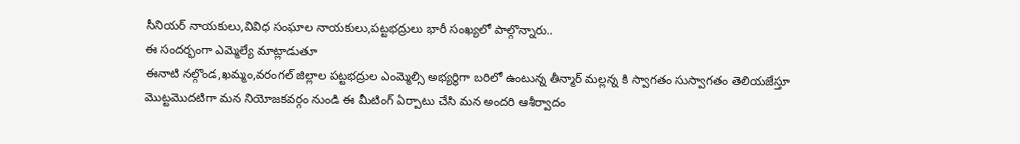సీనియర్‌ నాయకులు,వివిధ సంఘాల నాయకులు,పట్టభద్రులు భారీ సంఖ్యలో పాల్గొన్నారు..
ఈ సందర్భంగా ఎమ్మెల్యే మాట్లాడుతూ
ఈనాటి నల్గొండ,ఖమ్మం,వరంగల్‌ జిల్లాల పట్టభద్రుల ఎంమ్మెల్సి అభ్యర్థిగా బరిలో ఉంటున్న తీన్మార్‌ మల్లన్న కి స్వాగతం సుస్వాగతం తెలియజేస్తూ
మొట్టమొదటిగా మన నియోజకవర్గం నుండి ఈ మీటింగ్‌ ఏర్పాటు చేసి మన అందరి ఆశీర్వాదం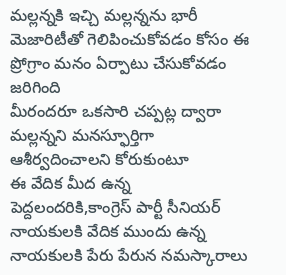మల్లన్నకి ఇచ్చి మల్లన్నను భారీ మెజారిటీతో గెలిపించుకోవడం కోసం ఈ ప్రోగ్రాం మనం ఏర్పాటు చేసుకోవడం జరిగింది
మీరందరూ ఒకసారి చప్పట్ల ద్వారా మల్లన్నని మనస్ఫూర్తిగా ఆశీర్వదించాలని కోరుకుంటూ
ఈ వేదిక మీద ఉన్న పెద్దలందరికి,కాంగ్రెస్‌ పార్టీ సీనియర్‌ నాయకులకి వేదిక ముందు ఉన్న నాయకులకి పేరు పేరున నమస్కారాలు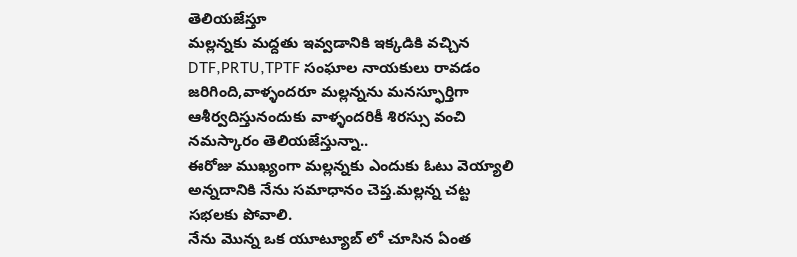తెలియజేస్తూ
మల్లన్నకు మద్దతు ఇవ్వడానికి ఇక్కడికి వచ్చిన DTF,PRTU,TPTF సంఘాల నాయకులు రావడం జరిగింది,వాళ్ళందరూ మల్లన్నను మనస్ఫూర్తిగా ఆశీర్వదిస్తునందుకు వాళ్ళందరికీ శిరస్సు వంచి నమస్కారం తెలియజేస్తున్నా..
ఈరోజు ముఖ్యంగా మల్లన్నకు ఎందుకు ఓటు వెయ్యాలి అన్నదానికి నేను సమాధానం చెప్త.మల్లన్న చట్ట సభలకు పోవాలి.
నేను మొన్న ఒక యూట్యూబ్‌ లో చూసిన ఏంత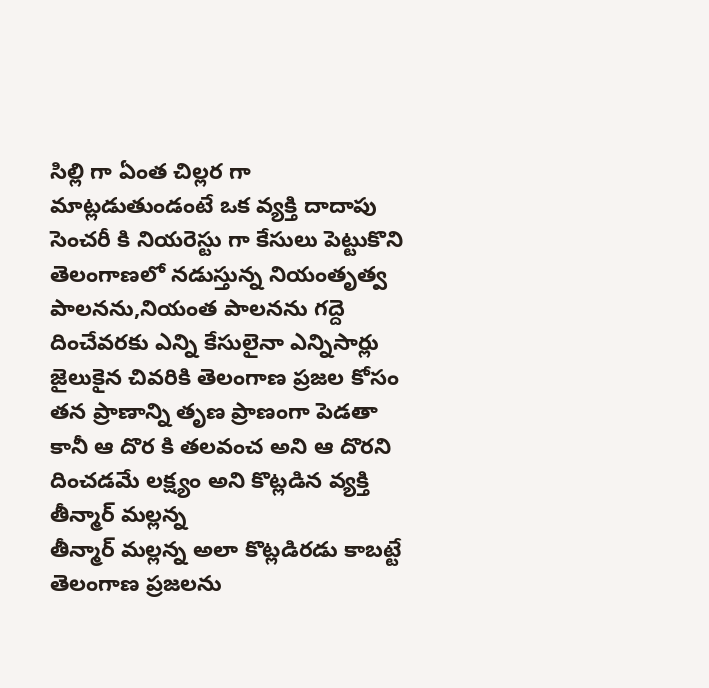సిల్లి గా ఏంత చిల్లర గా మాట్లడుతుండంటే ఒక వ్యక్తి దాదాపు సెంచరీ కి నియరెస్టు గా కేసులు పెట్టుకొని తెలంగాణలో నడుస్తున్న నియంతృత్వ పాలనను,నియంత పాలనను గద్దె దించేవరకు ఎన్ని కేసులైనా ఎన్నిసార్లు జైలుకైన చివరికి తెలంగాణ ప్రజల కోసం తన ప్రాణాన్ని తృణ ప్రాణంగా పెడతా కానీ ఆ దొర కి తలవంచ అని ఆ దొరని దించడమే లక్ష్యం అని కొట్లడిన వ్యక్తి తీన్మార్‌ మల్లన్న
తీన్మార్‌ మల్లన్న అలా కొట్లడిరడు కాబట్టే తెలంగాణ ప్రజలను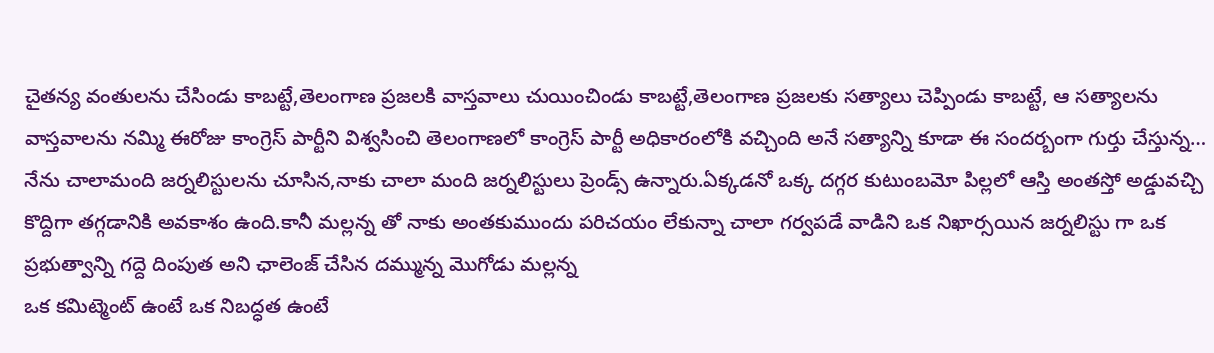చైతన్య వంతులను చేసిండు కాబట్టే,తెలంగాణ ప్రజలకి వాస్తవాలు చుయించిండు కాబట్టే,తెలంగాణ ప్రజలకు సత్యాలు చెప్పిండు కాబట్టే, ఆ సత్యాలను వాస్తవాలను నమ్మి ఈరోజు కాంగ్రెస్‌ పార్టీని విశ్వసించి తెలంగాణలో కాంగ్రెస్‌ పార్టీ అధికారంలోకి వచ్చింది అనే సత్యాన్ని కూడా ఈ సందర్బంగా గుర్తు చేస్తున్న…
నేను చాలామంది జర్నలిస్టులను చూసిన,నాకు చాలా మంది జర్నలిస్టులు ప్రెండ్స్‌ ఉన్నారు.ఏక్కడనో ఒక్క దగ్గర కుటుంబమో పిల్లలో ఆస్తి అంతస్తో అడ్డువచ్చి కొద్దిగా తగ్గడానికి అవకాశం ఉంది.కానీ మల్లన్న తో నాకు అంతకుముందు పరిచయం లేకున్నా చాలా గర్వపడే వాడిని ఒక నిఖార్సయిన జర్నలిస్టు గా ఒక ప్రభుత్వాన్ని గద్దె దింపుత అని ఛాలెంజ్‌ చేసిన దమ్మున్న మొగోడు మల్లన్న
ఒక కమిట్మెంట్‌ ఉంటే ఒక నిబద్ధత ఉంటే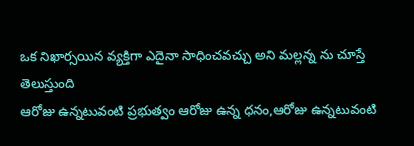ఒక నిఖార్సయిన వ్యక్తిగా ఎదైనా సాధించవచ్చు అని మల్లన్న ను చూస్తే తెలుస్తుంది
ఆరోజు ఉన్నటువంటి ప్రభుత్వం ఆరోజు ఉన్న ధనం,ఆరోజు ఉన్నటువంటి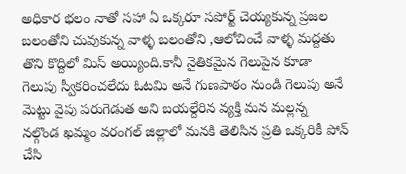అధికార భలం నాతో సహా ఏ ఒక్కరూ సపోర్ట్‌ చెయ్యకున్న ప్రజల బలంతోని చువుకున్న వాళ్ళ బలంతోని ,ఆలోచించే వాళ్ళ మద్దతు తొని కొద్దిలో మిస్‌ అయ్యింది.కానీ నైతికమైన గెలుపైన కూడా గెలుపు స్వీకరించలేదు ఓటమి అనే గుణపాఠం నుండి గెలుపు అనే మెట్టు వైపు పరుగెడుత అని బయల్దేరిన వ్యక్తి మన మల్లన్న
నల్గొండ ఖమ్మం వరంగల్‌ జిల్లాలో మనకి తెలిసిన ప్రతి ఒక్కరికీ పోన్‌ చేసి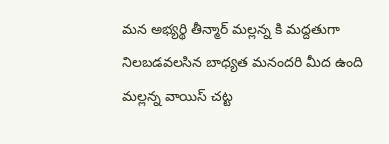మన అభ్యర్థి తీన్మార్‌ మల్లన్న కి మద్దతుగా నిలబడవలసిన బాధ్యత మనందరి మీద ఉంది
మల్లన్న వాయిస్‌ చట్ట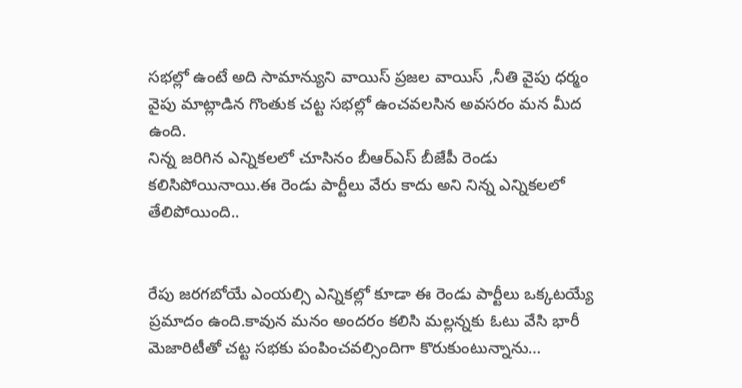సభల్లో ఉంటే అది సామాన్యుని వాయిస్‌ ప్రజల వాయిస్‌ ,నీతి వైపు ధర్మం వైపు మాట్లాడిన గొంతుక చట్ట సభల్లో ఉంచవలసిన అవసరం మన మీద ఉంది.
నిన్న జరిగిన ఎన్నికలలో చూసినం బీఆర్‌ఎస్‌ బీజేపీ రెండు కలిసిపోయినాయి.ఈ రెండు పార్టీలు వేరు కాదు అని నిన్న ఎన్నికలలో తేలిపోయింది..


రేపు జరగబోయే ఎంయల్సి ఎన్నికల్లో కూడా ఈ రెండు పార్టీలు ఒక్కటయ్యే ప్రమాదం ఉంది.కావున మనం అందరం కలిసి మల్లన్నకు ఓటు వేసి భారీ మెజారిటీతో చట్ట సభకు పంపించవల్సిందిగా కొరుకుంటున్నాను…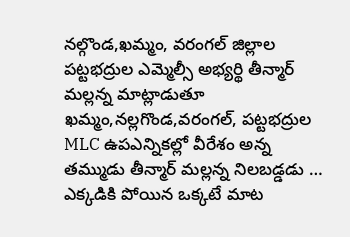నల్గొండ,ఖమ్మం, వరంగల్‌ జిల్లాల పట్టభద్రుల ఎమ్మెల్సీ అభ్యర్థి తీన్మార్‌ మల్లన్న మాట్లాడుతూ
ఖమ్మం,నల్లగొండ,వరంగల్‌, పట్టభద్రుల MLC ఉపఎన్నికల్లో వీరేశం అన్న తమ్ముడు తీన్మార్‌ మల్లన్న నిలబడ్డడు …
ఎక్కడికి పోయిన ఒక్కటే మాట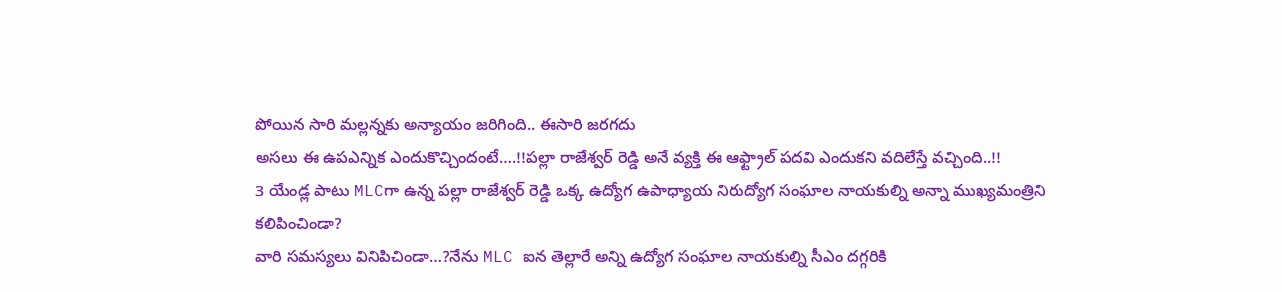పోయిన సారి మల్లన్నకు అన్యాయం జరిగింది.. ఈసారి జరగదు
అసలు ఈ ఉపఎన్నిక ఎందుకొచ్చిందంటే….!!పల్లా రాజేశ్వర్‌ రెడ్డి అనే వ్యక్తి ఈ ఆఫ్ట్రాల్‌ పదవి ఎందుకని వదిలేస్తే వచ్చింది..!!
3 యేండ్ల పాటు MLCగా ఉన్న పల్లా రాజేశ్వర్‌ రెడ్డి ఒక్క ఉద్యోగ ఉపాధ్యాయ నిరుద్యోగ సంఘాల నాయకుల్ని అన్నా ముఖ్యమంత్రిని కలిపించిండా?
వారి సమస్యలు వినిపిచిండా…?నేను MLC ఐన తెల్లారే అన్ని ఉద్యోగ సంఘాల నాయకుల్ని సీఎం దగ్గరికి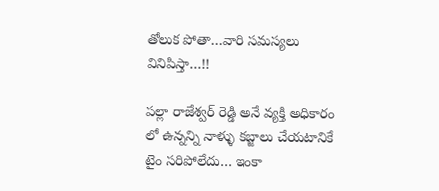తోలుక పోతా…వారి సమస్యలు వినిపిస్తా…!!

పల్లా రాజేశ్వర్‌ రెడ్డి అనే వ్యక్తి అధికారం లో ఉన్నన్ని నాళ్ళు కబ్జాలు చేయటానికే టైం సరిపోలేదు… ఇంకా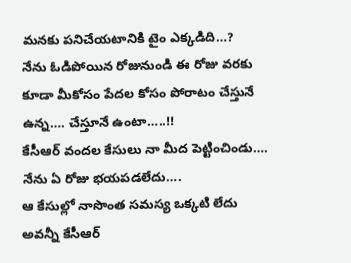మనకు పనిచేయటానికి టైం ఎక్కడిది…?
నేను ఓడిపోయిన రోజునుండి ఈ రోజు వరకు కూడా మీకోసం పేదల కోసం పోరాటం చేస్తునే ఉన్న…. చేస్తూనే ఉంటా…..!!
కేసీఆర్‌ వందల కేసులు నా మీద పెట్టించిండు…. నేను ఏ రోజు భయపడలేదు….
ఆ కేసుల్లో నాసొంత సమస్య ఒక్కటి లేదు అవన్నీ కేసీఆర్‌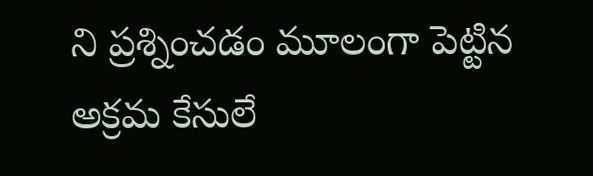ని ప్రశ్నించడం మూలంగా పెట్టిన అక్రమ కేసులే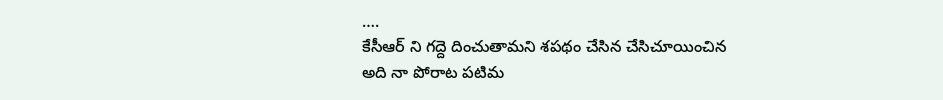….
కేసీఆర్‌ ని గద్దె దించుతామని శపథం చేసిన చేసిచూయించిన అది నా పోరాట పటిమ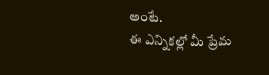అంటే.
ఈ ఎన్నికల్లో మీ ప్రేమ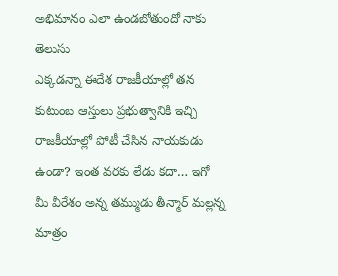అభిమానం ఎలా ఉండబోతుందో నాకు తెలుసు
ఎక్కడన్నా ఈదేశ రాజకీయాల్లో తన కుటుంబ ఆస్తులు ప్రభుత్వానికి ఇచ్చి రాజకీయాల్లో పోటీ చేసిన నాయకుడు ఉండా? ఇంత వరకు లేడు కదా… ఇగో మీ వీరేశం అన్న తమ్ముడు తీన్మార్‌ మల్లన్న మాత్రం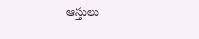ఆస్తులు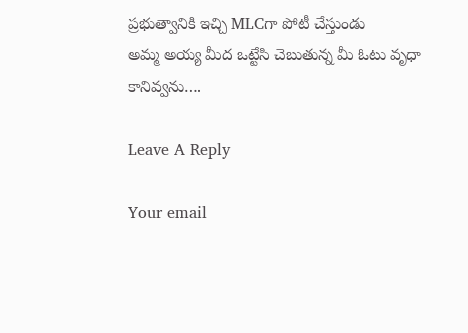ప్రభుత్వానికి ఇచ్చి MLCగా పోటీ చేస్తుండు
అమ్మ అయ్య మీద ఒట్టేసి చెబుతున్న మీ ఓటు వృధా కానివ్వను….

Leave A Reply

Your email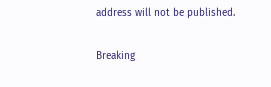address will not be published.

Breaking